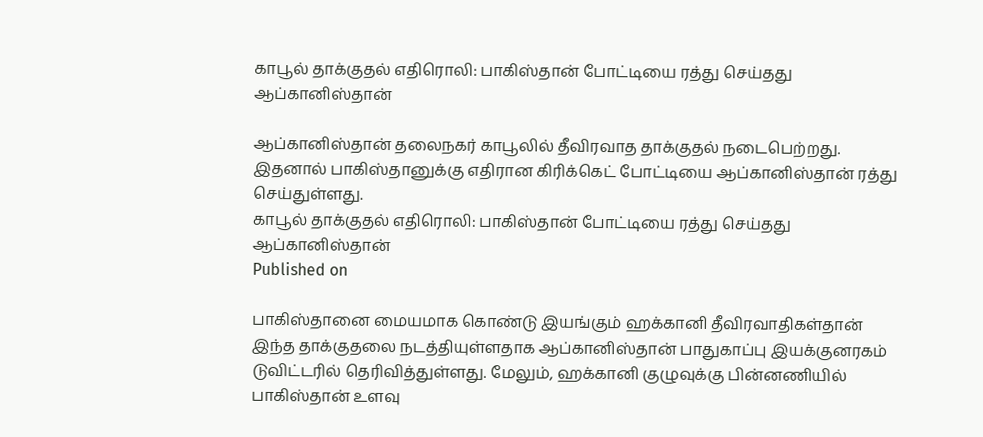காபூல் தாக்குதல் எதிரொலி: பாகிஸ்தான் போட்டியை ரத்து செய்தது ஆப்கானிஸ்தான்

ஆப்கானிஸ்தான் தலைநகர் காபூலில் தீவிரவாத தாக்குதல் நடைபெற்றது. இதனால் பாகிஸ்தானுக்கு எதிரான கிரிக்கெட் போட்டியை ஆப்கானிஸ்தான் ரத்து செய்துள்ளது.
காபூல் தாக்குதல் எதிரொலி: பாகிஸ்தான் போட்டியை ரத்து செய்தது ஆப்கானிஸ்தான்
Published on

பாகிஸ்தானை மையமாக கொண்டு இயங்கும் ஹக்கானி தீவிரவாதிகள்தான் இந்த தாக்குதலை நடத்தியுள்ளதாக ஆப்கானிஸ்தான் பாதுகாப்பு இயக்குனரகம் டுவிட்டரில் தெரிவித்துள்ளது. மேலும், ஹக்கானி குழுவுக்கு பின்னணியில் பாகிஸ்தான் உளவு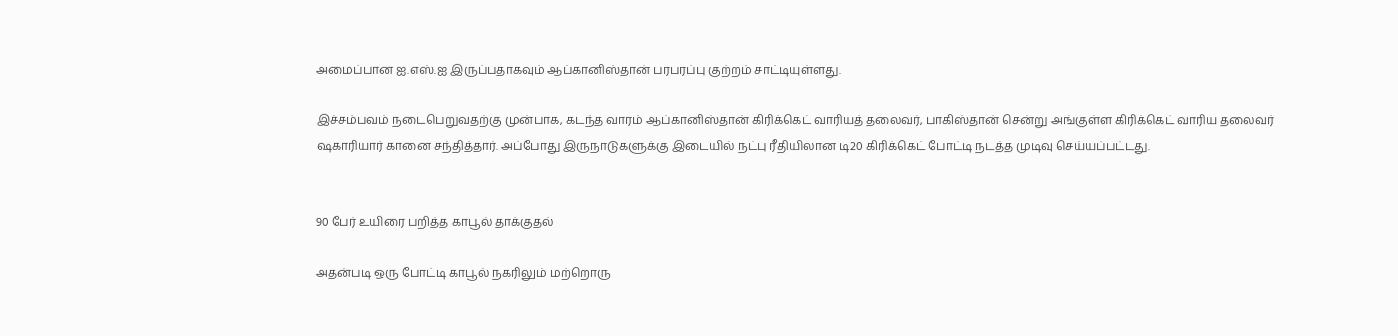அமைப்பான ஐ.எஸ்.ஐ இருப்பதாகவும் ஆப்கானிஸ்தான் பரபரப்பு குற்றம் சாட்டியுள்ளது.

இச்சம்பவம் நடைபெறுவதற்கு முன்பாக, கடந்த வாரம் ஆப்கானிஸ்தான் கிரிக்கெட் வாரியத் தலைவர், பாகிஸ்தான் சென்று அங்குள்ள கிரிக்கெட் வாரிய தலைவர் ஷகாரியார் கானை சந்தித்தார். அப்போது இருநாடுகளுக்கு இடையில் நட்பு ரீதியிலான டி20 கிரிக்கெட் போட்டி நடத்த முடிவு செய்யப்பட்டது.


90 பேர் உயிரை பறித்த காபூல் தாக்குதல்

அதன்படி ஒரு போட்டி காபூல் நகரிலும் மற்றொரு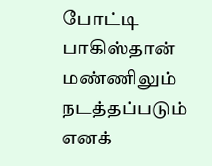போட்டி பாகிஸ்தான் மண்ணிலும் நடத்தப்படும் எனக்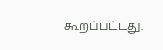கூறப்பட்டது.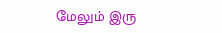மேலும் இரு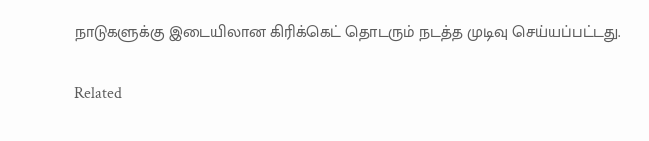நாடுகளுக்கு இடையிலான கிரிக்கெட் தொடரும் நடத்த முடிவு செய்யப்பட்டது.

Related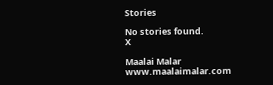Stories

No stories found.
X

Maalai Malar
www.maalaimalar.com